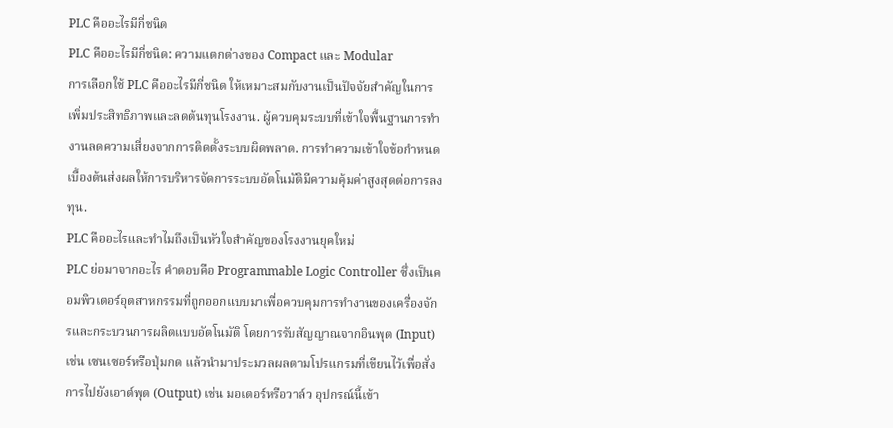PLC คืออะไรมีกี่ชนิด
PLC คืออะไรมีกี่ชนิด: ความแตกต่างของ Compact และ Modular
การเลือกใช้ PLC คืออะไรมีกี่ชนิด ให้เหมาะสมกับงานเป็นปัจจัยสำคัญในการเพิ่มประสิทธิภาพและลดต้นทุนโรงงาน. ผู้ควบคุมระบบที่เข้าใจพื้นฐานการทำงานลดความเสี่ยงจากการติดตั้งระบบผิดพลาด. การทำความเข้าใจข้อกำหนดเบื้องต้นส่งผลให้การบริหารจัดการระบบอัตโนมัติมีความคุ้มค่าสูงสุดต่อการลงทุน.
PLC คืออะไรและทำไมถึงเป็นหัวใจสำคัญของโรงงานยุคใหม่
PLC ย่อมาจากอะไร คำตอบคือ Programmable Logic Controller ซึ่งเป็นคอมพิวเตอร์อุตสาหกรรมที่ถูกออกแบบมาเพื่อควบคุมการทำงานของเครื่องจักรและกระบวนการผลิตแบบอัตโนมัติ โดยการรับสัญญาณจากอินพุต (Input) เช่น เซนเซอร์หรือปุ่มกด แล้วนำมาประมวลผลตามโปรแกรมที่เขียนไว้เพื่อสั่งการไปยังเอาต์พุต (Output) เช่น มอเตอร์หรือวาล์ว อุปกรณ์นี้เข้า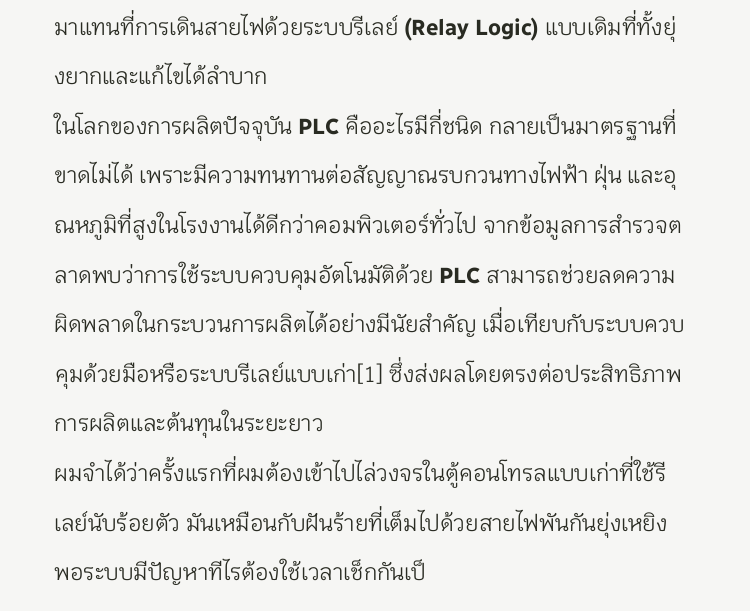มาแทนที่การเดินสายไฟด้วยระบบรีเลย์ (Relay Logic) แบบเดิมที่ทั้งยุ่งยากและแก้ไขได้ลำบาก
ในโลกของการผลิตปัจจุบัน PLC คืออะไรมีกี่ชนิด กลายเป็นมาตรฐานที่ขาดไม่ได้ เพราะมีความทนทานต่อสัญญาณรบกวนทางไฟฟ้า ฝุ่น และอุณหภูมิที่สูงในโรงงานได้ดีกว่าคอมพิวเตอร์ทั่วไป จากข้อมูลการสำรวจตลาดพบว่าการใช้ระบบควบคุมอัตโนมัติด้วย PLC สามารถช่วยลดความผิดพลาดในกระบวนการผลิตได้อย่างมีนัยสำคัญ เมื่อเทียบกับระบบควบคุมด้วยมือหรือระบบรีเลย์แบบเก่า[1] ซึ่งส่งผลโดยตรงต่อประสิทธิภาพการผลิตและต้นทุนในระยะยาว
ผมจำได้ว่าครั้งแรกที่ผมต้องเข้าไปไล่วงจรในตู้คอนโทรลแบบเก่าที่ใช้รีเลย์นับร้อยตัว มันเหมือนกับฝันร้ายที่เต็มไปด้วยสายไฟพันกันยุ่งเหยิง พอระบบมีปัญหาทีไรต้องใช้เวลาเช็กกันเป็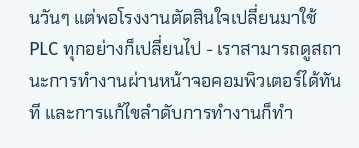นวันๆ แต่พอโรงงานตัดสินใจเปลี่ยนมาใช้ PLC ทุกอย่างก็เปลี่ยนไป - เราสามารถดูสถานะการทำงานผ่านหน้าจอคอมพิวเตอร์ได้ทันที และการแก้ไขลำดับการทำงานก็ทำ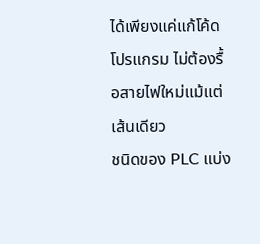ได้เพียงแค่แก้โค้ดโปรแกรม ไม่ต้องรื้อสายไฟใหม่แม้แต่เส้นเดียว
ชนิดของ PLC แบ่ง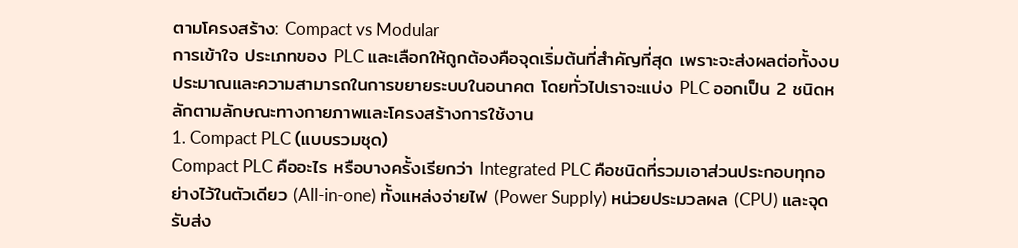ตามโครงสร้าง: Compact vs Modular
การเข้าใจ ประเภทของ PLC และเลือกให้ถูกต้องคือจุดเริ่มต้นที่สำคัญที่สุด เพราะจะส่งผลต่อทั้งงบประมาณและความสามารถในการขยายระบบในอนาคต โดยทั่วไปเราจะแบ่ง PLC ออกเป็น 2 ชนิดหลักตามลักษณะทางกายภาพและโครงสร้างการใช้งาน
1. Compact PLC (แบบรวมชุด)
Compact PLC คืออะไร หรือบางครั้งเรียกว่า Integrated PLC คือชนิดที่รวมเอาส่วนประกอบทุกอย่างไว้ในตัวเดียว (All-in-one) ทั้งแหล่งจ่ายไฟ (Power Supply) หน่วยประมวลผล (CPU) และจุดรับส่ง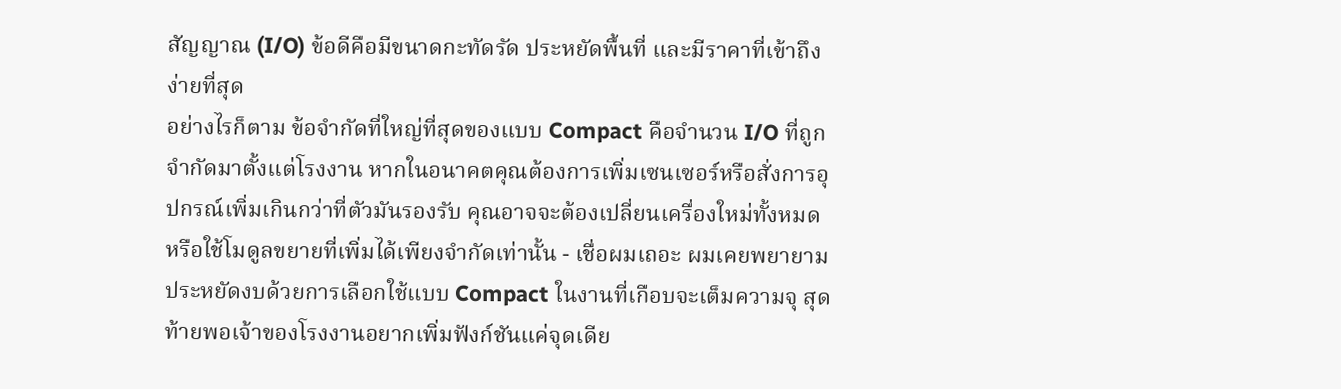สัญญาณ (I/O) ข้อดีคือมีขนาดกะทัดรัด ประหยัดพื้นที่ และมีราคาที่เข้าถึงง่ายที่สุด
อย่างไรก็ตาม ข้อจำกัดที่ใหญ่ที่สุดของแบบ Compact คือจำนวน I/O ที่ถูกจำกัดมาตั้งแต่โรงงาน หากในอนาคตคุณต้องการเพิ่มเซนเซอร์หรือสั่งการอุปกรณ์เพิ่มเกินกว่าที่ตัวมันรองรับ คุณอาจจะต้องเปลี่ยนเครื่องใหม่ทั้งหมด หรือใช้โมดูลขยายที่เพิ่มได้เพียงจำกัดเท่านั้น - เชื่อผมเถอะ ผมเคยพยายามประหยัดงบด้วยการเลือกใช้แบบ Compact ในงานที่เกือบจะเต็มความจุ สุดท้ายพอเจ้าของโรงงานอยากเพิ่มฟังก์ชันแค่จุดเดีย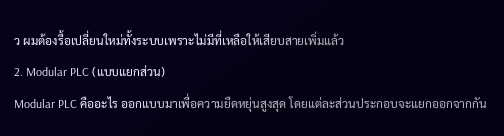ว ผมต้องรื้อเปลี่ยนใหม่ทั้งระบบเพราะไม่มีที่เหลือให้เสียบสายเพิ่มแล้ว
2. Modular PLC (แบบแยกส่วน)
Modular PLC คืออะไร ออกแบบมาเพื่อความยืดหยุ่นสูงสุด โดยแต่ละส่วนประกอบจะแยกออกจากกัน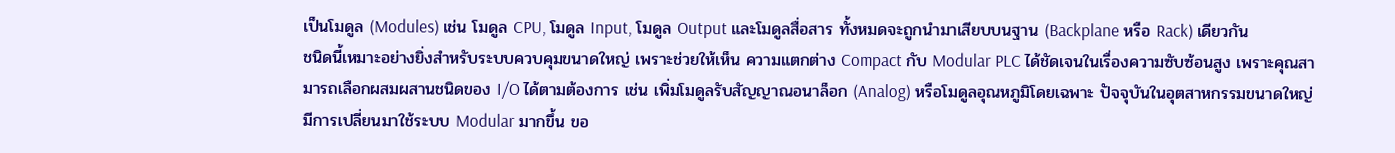เป็นโมดูล (Modules) เช่น โมดูล CPU, โมดูล Input, โมดูล Output และโมดูลสื่อสาร ทั้งหมดจะถูกนำมาเสียบบนฐาน (Backplane หรือ Rack) เดียวกัน
ชนิดนี้เหมาะอย่างยิ่งสำหรับระบบควบคุมขนาดใหญ่ เพราะช่วยให้เห็น ความแตกต่าง Compact กับ Modular PLC ได้ชัดเจนในเรื่องความซับซ้อนสูง เพราะคุณสามารถเลือกผสมผสานชนิดของ I/O ได้ตามต้องการ เช่น เพิ่มโมดูลรับสัญญาณอนาล็อก (Analog) หรือโมดูลอุณหภูมิโดยเฉพาะ ปัจจุบันในอุตสาหกรรมขนาดใหญ่มีการเปลี่ยนมาใช้ระบบ Modular มากขึ้น ขอ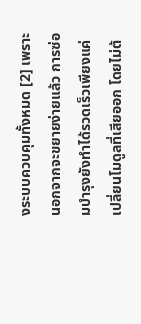งระบบควบคุมทั้งหมด [2] เพราะนอกจากจะขยายง่ายแล้ว การซ่อมบำรุงยังทำได้รวดเร็วเพียงแค่เปลี่ยนโมดูลที่เสียออก โดยไม่ต้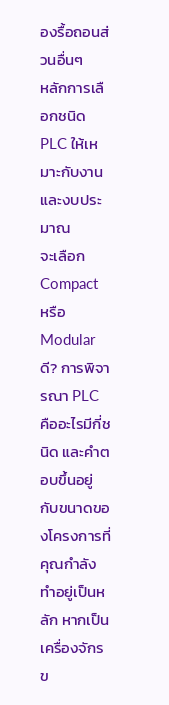องรื้อถอนส่วนอื่นๆ
หลักการเลือกชนิด PLC ให้เหมาะกับงานและงบประมาณ
จะเลือก Compact หรือ Modular ดี? การพิจารณา PLC คืออะไรมีกี่ชนิด และคำตอบขึ้นอยู่กับขนาดของโครงการที่คุณกำลังทำอยู่เป็นหลัก หากเป็นเครื่องจักรข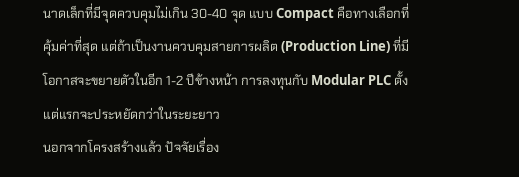นาดเล็กที่มีจุดควบคุมไม่เกิน 30-40 จุด แบบ Compact คือทางเลือกที่คุ้มค่าที่สุด แต่ถ้าเป็นงานควบคุมสายการผลิต (Production Line) ที่มีโอกาสจะขยายตัวในอีก 1-2 ปีข้างหน้า การลงทุนกับ Modular PLC ตั้งแต่แรกจะประหยัดกว่าในระยะยาว
นอกจากโครงสร้างแล้ว ปัจจัยเรื่อง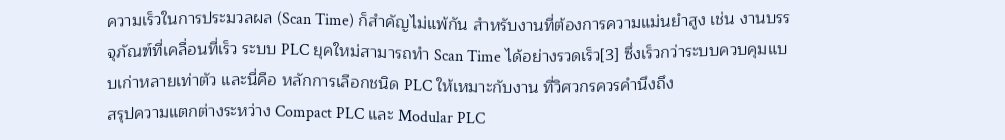ความเร็วในการประมวลผล (Scan Time) ก็สำคัญไม่แพ้กัน สำหรับงานที่ต้องการความแม่นยำสูง เช่น งานบรรจุภัณฑ์ที่เคลื่อนที่เร็ว ระบบ PLC ยุคใหม่สามารถทำ Scan Time ได้อย่างรวดเร็ว[3] ซึ่งเร็วกว่าระบบควบคุมแบบเก่าหลายเท่าตัว และนี่คือ หลักการเลือกชนิด PLC ให้เหมาะกับงาน ที่วิศวกรควรคำนึงถึง
สรุปความแตกต่างระหว่าง Compact PLC และ Modular PLC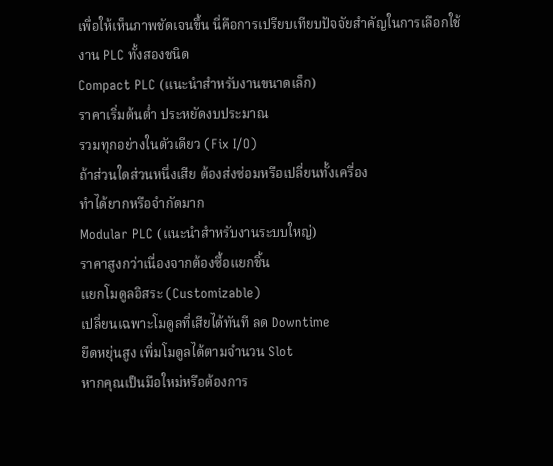เพื่อให้เห็นภาพชัดเจนขึ้น นี่คือการเปรียบเทียบปัจจัยสำคัญในการเลือกใช้งาน PLC ทั้งสองชนิด
Compact PLC (แนะนำสำหรับงานขนาดเล็ก)
ราคาเริ่มต้นต่ำ ประหยัดงบประมาณ
รวมทุกอย่างในตัวเดียว (Fix I/O)
ถ้าส่วนใดส่วนหนึ่งเสีย ต้องส่งซ่อมหรือเปลี่ยนทั้งเครื่อง
ทำได้ยากหรือจำกัดมาก
Modular PLC (แนะนำสำหรับงานระบบใหญ่)
ราคาสูงกว่าเนื่องจากต้องซื้อแยกชิ้น
แยกโมดูลอิสระ (Customizable)
เปลี่ยนเฉพาะโมดูลที่เสียได้ทันที ลด Downtime
ยืดหยุ่นสูง เพิ่มโมดูลได้ตามจำนวน Slot
หากคุณเป็นมือใหม่หรือต้องการ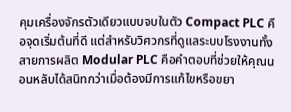คุมเครื่องจักรตัวเดียวแบบจบในตัว Compact PLC คือจุดเริ่มต้นที่ดี แต่สำหรับวิศวกรที่ดูแลระบบโรงงานทั้งสายการผลิต Modular PLC คือคำตอบที่ช่วยให้คุณนอนหลับได้สนิทกว่าเมื่อต้องมีการแก้ไขหรือขยา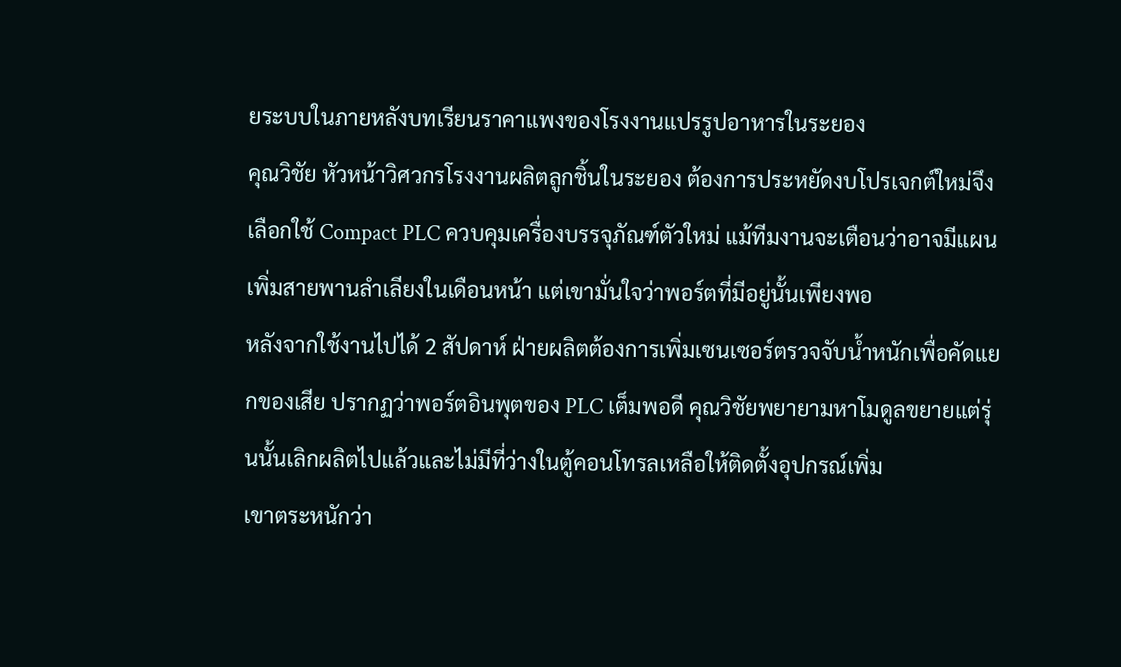ยระบบในภายหลังบทเรียนราคาแพงของโรงงานแปรรูปอาหารในระยอง
คุณวิชัย หัวหน้าวิศวกรโรงงานผลิตลูกชิ้นในระยอง ต้องการประหยัดงบโปรเจกต์ใหม่จึงเลือกใช้ Compact PLC ควบคุมเครื่องบรรจุภัณฑ์ตัวใหม่ แม้ทีมงานจะเตือนว่าอาจมีแผนเพิ่มสายพานลำเลียงในเดือนหน้า แต่เขามั่นใจว่าพอร์ตที่มีอยู่นั้นเพียงพอ
หลังจากใช้งานไปได้ 2 สัปดาห์ ฝ่ายผลิตต้องการเพิ่มเซนเซอร์ตรวจจับน้ำหนักเพื่อคัดแยกของเสีย ปรากฏว่าพอร์ตอินพุตของ PLC เต็มพอดี คุณวิชัยพยายามหาโมดูลขยายแต่รุ่นนั้นเลิกผลิตไปแล้วและไม่มีที่ว่างในตู้คอนโทรลเหลือให้ติดตั้งอุปกรณ์เพิ่ม
เขาตระหนักว่า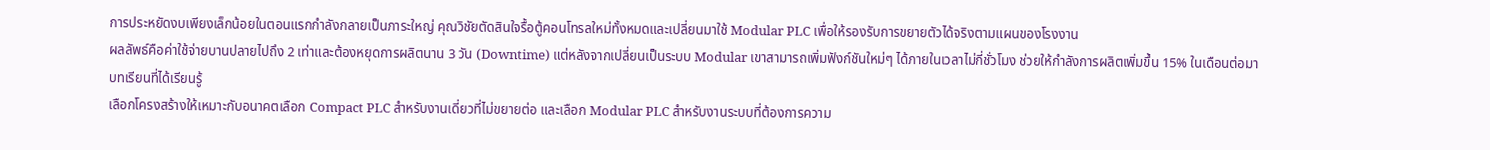การประหยัดงบเพียงเล็กน้อยในตอนแรกกำลังกลายเป็นภาระใหญ่ คุณวิชัยตัดสินใจรื้อตู้คอนโทรลใหม่ทั้งหมดและเปลี่ยนมาใช้ Modular PLC เพื่อให้รองรับการขยายตัวได้จริงตามแผนของโรงงาน
ผลลัพธ์คือค่าใช้จ่ายบานปลายไปถึง 2 เท่าและต้องหยุดการผลิตนาน 3 วัน (Downtime) แต่หลังจากเปลี่ยนเป็นระบบ Modular เขาสามารถเพิ่มฟังก์ชันใหม่ๆ ได้ภายในเวลาไม่กี่ชั่วโมง ช่วยให้กำลังการผลิตเพิ่มขึ้น 15% ในเดือนต่อมา
บทเรียนที่ได้เรียนรู้
เลือกโครงสร้างให้เหมาะกับอนาคตเลือก Compact PLC สำหรับงานเดี่ยวที่ไม่ขยายต่อ และเลือก Modular PLC สำหรับงานระบบที่ต้องการความ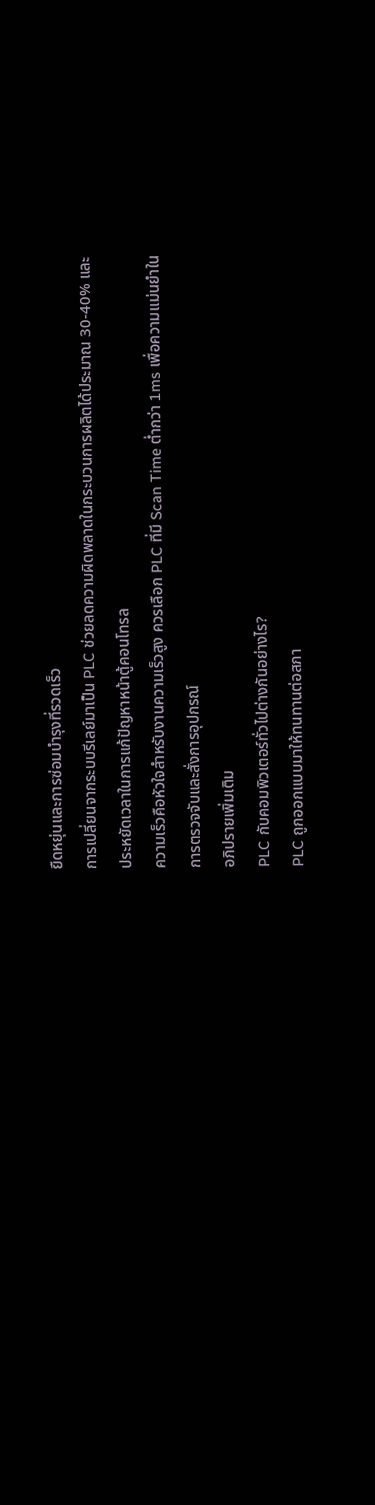ยืดหยุ่นและการซ่อมบำรุงที่รวดเร็ว
การเปลี่ยนจากระบบรีเลย์มาเป็น PLC ช่วยลดความผิดพลาดในกระบวนการผลิตได้ประมาณ 30-40% และประหยัดเวลาในการแก้ปัญหาหน้าตู้คอนโทรล
ความเร็วคือหัวใจสำหรับงานความเร็วสูง ควรเลือก PLC ที่มี Scan Time ต่ำกว่า 1ms เพื่อความแม่นยำในการตรวจจับและสั่งการอุปกรณ์
อภิปรายเพิ่มเติม
PLC กับคอมพิวเตอร์ทั่วไปต่างกันอย่างไร?
PLC ถูกออกแบบมาให้ทนทานต่อสภา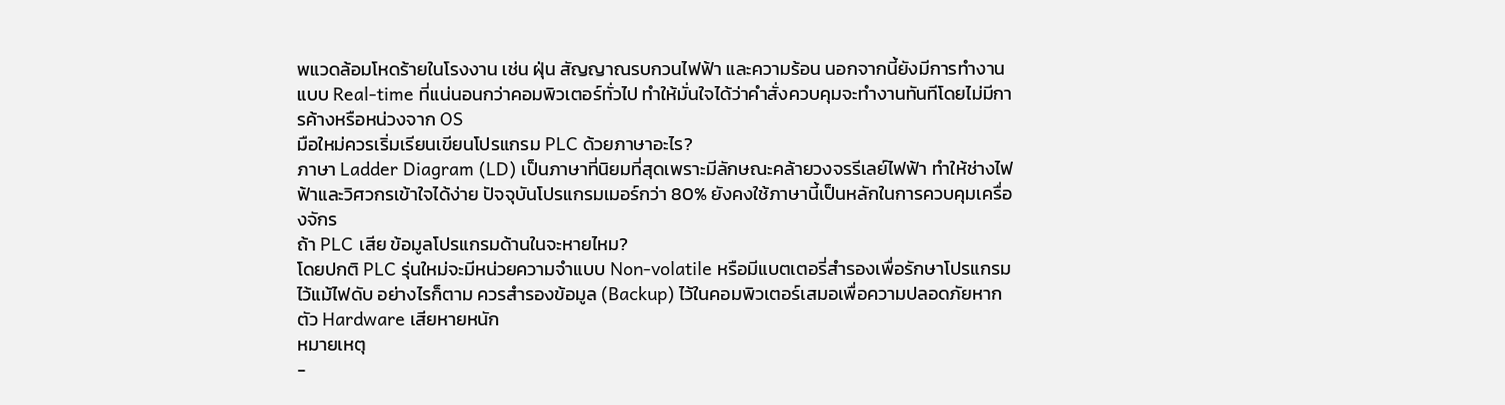พแวดล้อมโหดร้ายในโรงงาน เช่น ฝุ่น สัญญาณรบกวนไฟฟ้า และความร้อน นอกจากนี้ยังมีการทำงานแบบ Real-time ที่แน่นอนกว่าคอมพิวเตอร์ทั่วไป ทำให้มั่นใจได้ว่าคำสั่งควบคุมจะทำงานทันทีโดยไม่มีการค้างหรือหน่วงจาก OS
มือใหม่ควรเริ่มเรียนเขียนโปรแกรม PLC ด้วยภาษาอะไร?
ภาษา Ladder Diagram (LD) เป็นภาษาที่นิยมที่สุดเพราะมีลักษณะคล้ายวงจรรีเลย์ไฟฟ้า ทำให้ช่างไฟฟ้าและวิศวกรเข้าใจได้ง่าย ปัจจุบันโปรแกรมเมอร์กว่า 80% ยังคงใช้ภาษานี้เป็นหลักในการควบคุมเครื่องจักร
ถ้า PLC เสีย ข้อมูลโปรแกรมด้านในจะหายไหม?
โดยปกติ PLC รุ่นใหม่จะมีหน่วยความจำแบบ Non-volatile หรือมีแบตเตอรี่สำรองเพื่อรักษาโปรแกรมไว้แม้ไฟดับ อย่างไรก็ตาม ควรสำรองข้อมูล (Backup) ไว้ในคอมพิวเตอร์เสมอเพื่อความปลอดภัยหากตัว Hardware เสียหายหนัก
หมายเหตุ
-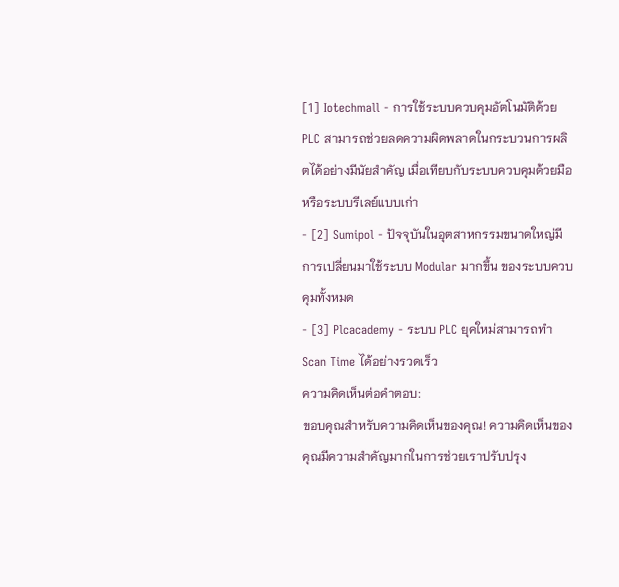[1] Iotechmall - การใช้ระบบควบคุมอัตโนมัติด้วย PLC สามารถช่วยลดความผิดพลาดในกระบวนการผลิตได้อย่างมีนัยสำคัญ เมื่อเทียบกับระบบควบคุมด้วยมือหรือระบบรีเลย์แบบเก่า
- [2] Sumipol - ปัจจุบันในอุตสาหกรรมขนาดใหญ่มีการเปลี่ยนมาใช้ระบบ Modular มากขึ้น ของระบบควบคุมทั้งหมด
- [3] Plcacademy - ระบบ PLC ยุคใหม่สามารถทำ Scan Time ได้อย่างรวดเร็ว
ความคิดเห็นต่อคำตอบ:
ขอบคุณสำหรับความคิดเห็นของคุณ! ความคิดเห็นของคุณมีความสำคัญมากในการช่วยเราปรับปรุง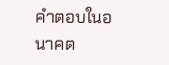คำตอบในอนาคต